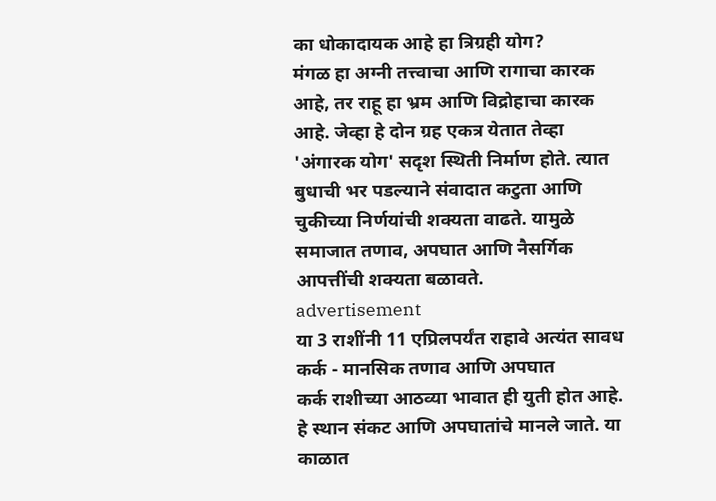का धोकादायक आहे हा त्रिग्रही योग?
मंगळ हा अग्नी तत्त्वाचा आणि रागाचा कारक आहे, तर राहू हा भ्रम आणि विद्रोहाचा कारक आहे. जेव्हा हे दोन ग्रह एकत्र येतात तेव्हा 'अंगारक योग' सदृश स्थिती निर्माण होते. त्यात बुधाची भर पडल्याने संवादात कटुता आणि चुकीच्या निर्णयांची शक्यता वाढते. यामुळे समाजात तणाव, अपघात आणि नैसर्गिक आपत्तींची शक्यता बळावते.
advertisement
या 3 राशींनी 11 एप्रिलपर्यंत राहावे अत्यंत सावध
कर्क - मानसिक तणाव आणि अपघात
कर्क राशीच्या आठव्या भावात ही युती होत आहे. हे स्थान संकट आणि अपघातांचे मानले जाते. या काळात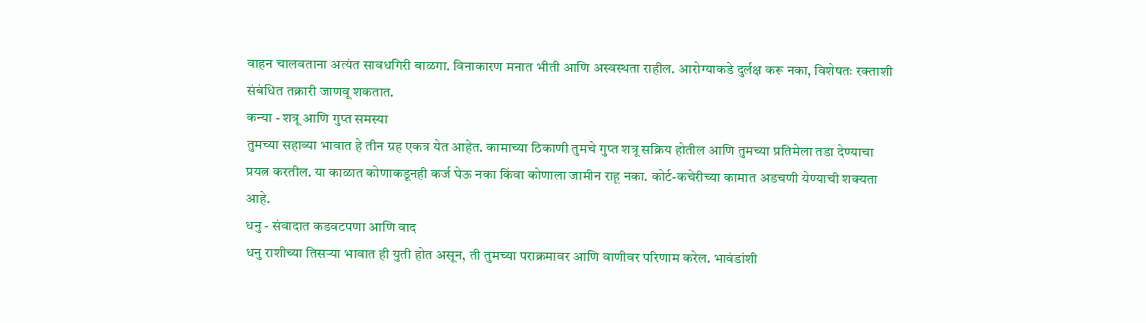वाहन चालवताना अत्यंत सावधगिरी बाळगा. विनाकारण मनात भीती आणि अस्वस्थता राहील. आरोग्याकडे दुर्लक्ष करू नका, विशेषतः रक्ताशी संबंधित तक्रारी जाणवू शकतात.
कन्या - शत्रू आणि गुप्त समस्या
तुमच्या सहाव्या भावात हे तीन ग्रह एकत्र येत आहेत. कामाच्या ठिकाणी तुमचे गुप्त शत्रू सक्रिय होतील आणि तुमच्या प्रतिमेला तडा देण्याचा प्रयत्न करतील. या काळात कोणाकडूनही कर्ज घेऊ नका किंवा कोणाला जामीन राहू नका. कोर्ट-कचेरीच्या कामात अडचणी येण्याची शक्यता आहे.
धनु - संवादात कडवटपणा आणि वाद
धनु राशीच्या तिसऱ्या भावात ही युती होत असून, ती तुमच्या पराक्रमावर आणि वाणीवर परिणाम करेल. भावंडांशी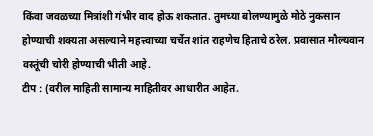किंवा जवळच्या मित्रांशी गंभीर वाद होऊ शकतात. तुमच्या बोलण्यामुळे मोठे नुकसान होण्याची शक्यता असल्याने महत्त्वाच्या चर्चेत शांत राहणेच हिताचे ठरेल. प्रवासात मौल्यवान वस्तूंची चोरी होण्याची भीती आहे.
टीप : (वरील माहिती सामान्य माहितीवर आधारीत आहेत.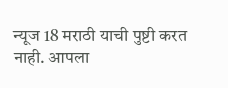न्यूज 18 मराठी याची पुष्टी करत नाही. आपला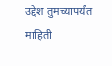उद्देश तुमच्यापर्यंत माहिती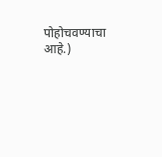पोहोचवण्याचा आहे.)